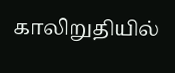காலிறுதியில்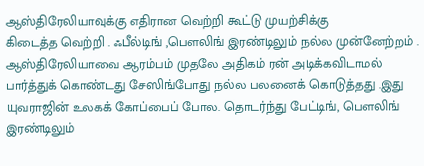ஆஸ்திரேலியாவுக்கு எதிரான வெற்றி கூட்டு முயற்சிக்கு
கிடைத்த வெற்றி . ஃபீல்டிங் ,பௌலிங் இரண்டிலும் நல்ல முன்னேற்றம் .
ஆஸ்திரேலியாவை ஆரம்பம் முதலே அதிகம் ரன் அடிக்கவிடாமல்
பார்த்துக் கொண்டது சேஸிங்போது நல்ல பலனைக் கொடுத்தது .இது
யுவராஜின் உலகக் கோப்பைப் போல. தொடர்ந்து பேட்டிங், பௌலிங்
இரண்டிலும்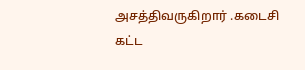அசத்திவருகிறார் .கடைசி கட்ட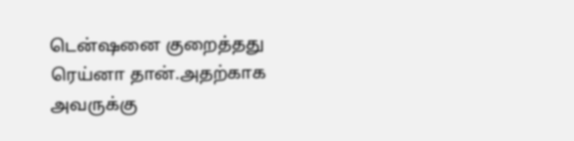டென்ஷனை குறைத்தது
ரெய்னா தான்.அதற்காக அவருக்கு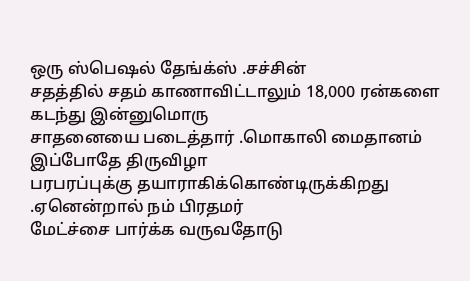ஒரு ஸ்பெஷல் தேங்க்ஸ் .சச்சின்
சதத்தில் சதம் காணாவிட்டாலும் 18,000 ரன்களை கடந்து இன்னுமொரு
சாதனையை படைத்தார் .மொகாலி மைதானம் இப்போதே திருவிழா
பரபரப்புக்கு தயாராகிக்கொண்டிருக்கிறது .ஏனென்றால் நம் பிரதமர்
மேட்ச்சை பார்க்க வருவதோடு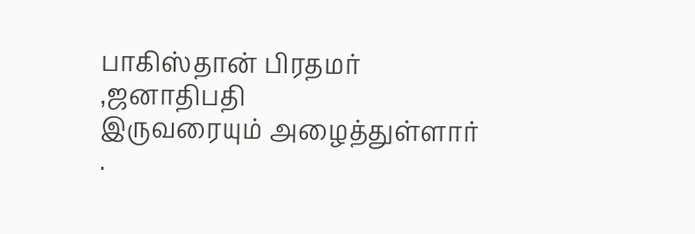பாகிஸ்தான் பிரதமர் ,ஜனாதிபதி
இருவரையும் அழைத்துள்ளார் .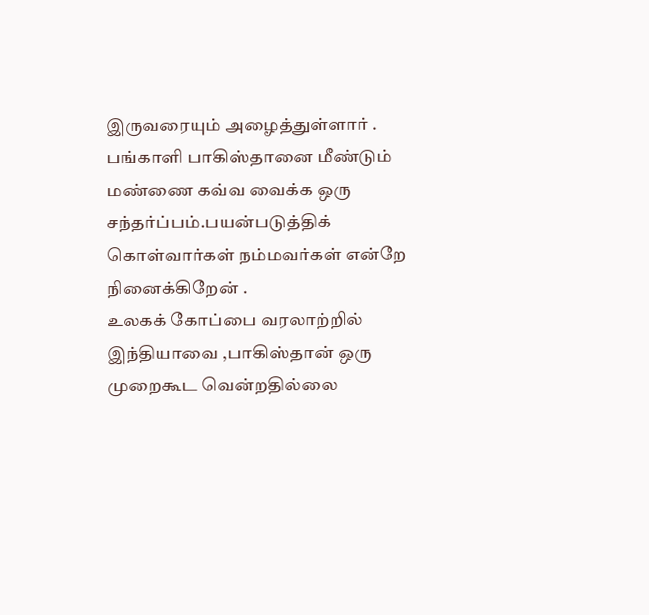இருவரையும் அழைத்துள்ளார் .
பங்காளி பாகிஸ்தானை மீண்டும் மண்ணை கவ்வ வைக்க ஒரு
சந்தர்ப்பம்.பயன்படுத்திக் கொள்வார்கள் நம்மவர்கள் என்றே
நினைக்கிறேன் .
உலகக் கோப்பை வரலாற்றில் இந்தியாவை ,பாகிஸ்தான் ஒரு
முறைகூட வென்றதில்லை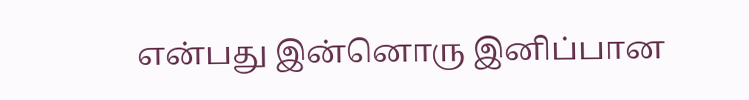என்பது இன்னொரு இனிப்பான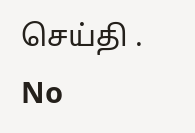செய்தி .
No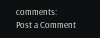comments:
Post a Comment